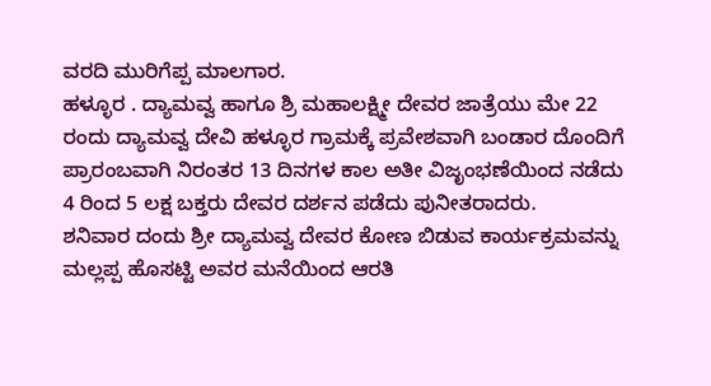ವರದಿ ಮುರಿಗೆಪ್ಪ ಮಾಲಗಾರ.
ಹಳ್ಳೂರ . ದ್ಯಾಮವ್ವ ಹಾಗೂ ಶ್ರಿ ಮಹಾಲಕ್ಷ್ಮೀ ದೇವರ ಜಾತ್ರೆಯು ಮೇ 22 ರಂದು ದ್ಯಾಮವ್ವ ದೇವಿ ಹಳ್ಳೂರ ಗ್ರಾಮಕ್ಕೆ ಪ್ರವೇಶವಾಗಿ ಬಂಡಾರ ದೊಂದಿಗೆ ಪ್ರಾರಂಬವಾಗಿ ನಿರಂತರ 13 ದಿನಗಳ ಕಾಲ ಅತೀ ವಿಜೃಂಭಣೆಯಿಂದ ನಡೆದು 4 ರಿಂದ 5 ಲಕ್ಷ ಬಕ್ತರು ದೇವರ ದರ್ಶನ ಪಡೆದು ಪುನೀತರಾದರು.
ಶನಿವಾರ ದಂದು ಶ್ರೀ ದ್ಯಾಮವ್ವ ದೇವರ ಕೋಣ ಬಿಡುವ ಕಾರ್ಯಕ್ರಮವನ್ನು ಮಲ್ಲಪ್ಪ ಹೊಸಟ್ಟಿ ಅವರ ಮನೆಯಿಂದ ಆರತಿ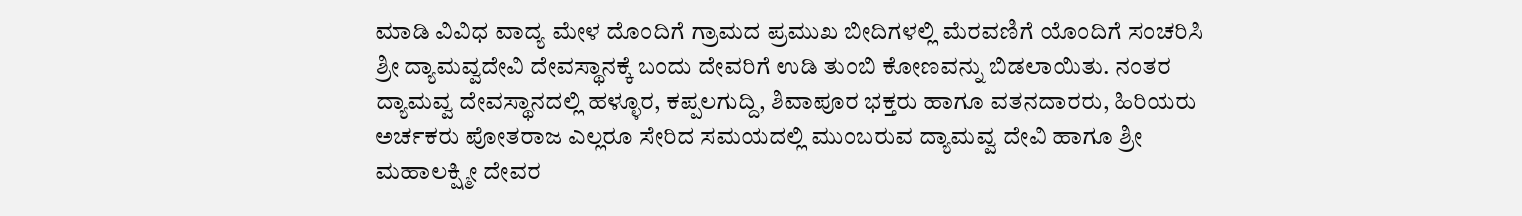ಮಾಡಿ ವಿವಿಧ ವಾದ್ಯ ಮೇಳ ದೊಂದಿಗೆ ಗ್ರಾಮದ ಪ್ರಮುಖ ಬೀದಿಗಳಲ್ಲಿ ಮೆರವಣಿಗೆ ಯೊಂದಿಗೆ ಸಂಚರಿಸಿ ಶ್ರೀ ದ್ಯಾಮವ್ವದೇವಿ ದೇವಸ್ಥಾನಕ್ಕೆ ಬಂದು ದೇವರಿಗೆ ಉಡಿ ತುಂಬಿ ಕೋಣವನ್ನು ಬಿಡಲಾಯಿತು. ನಂತರ ದ್ಯಾಮವ್ವ ದೇವಸ್ಥಾನದಲ್ಲಿ ಹಳ್ಳೂರ, ಕಪ್ಪಲಗುದ್ದಿ, ಶಿವಾಪೂರ ಭಕ್ತರು ಹಾಗೂ ವತನದಾರರು, ಹಿರಿಯರು ಅರ್ಚಕರು ಪೋತರಾಜ ಎಲ್ಲರೂ ಸೇರಿದ ಸಮಯದಲ್ಲಿ ಮುಂಬರುವ ದ್ಯಾಮವ್ವ ದೇವಿ ಹಾಗೂ ಶ್ರೀ ಮಹಾಲಕ್ಷ್ಮೀ ದೇವರ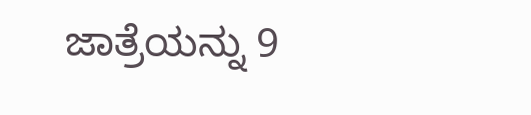ಜಾತ್ರೆಯನ್ನು 9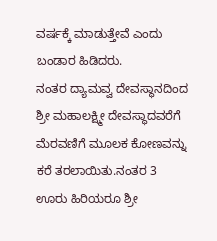ವರ್ಷಕ್ಕೆ ಮಾಡುತ್ತೇವೆ ಎಂದು ಬಂಡಾರ ಹಿಡಿದರು.
ನಂತರ ದ್ಯಾಮವ್ವ ದೇವಸ್ಥಾನದಿಂದ ಶ್ರೀ ಮಹಾಲಕ್ಷ್ಮೀ ದೇವಸ್ಥಾದವರೆಗೆ ಮೆರವಣಿಗೆ ಮೂಲಕ ಕೋಣವನ್ನು ಕರೆ ತರಲಾಯಿತು.ನಂತರ 3 ಊರು ಹಿರಿಯರೂ ಶ್ರೀ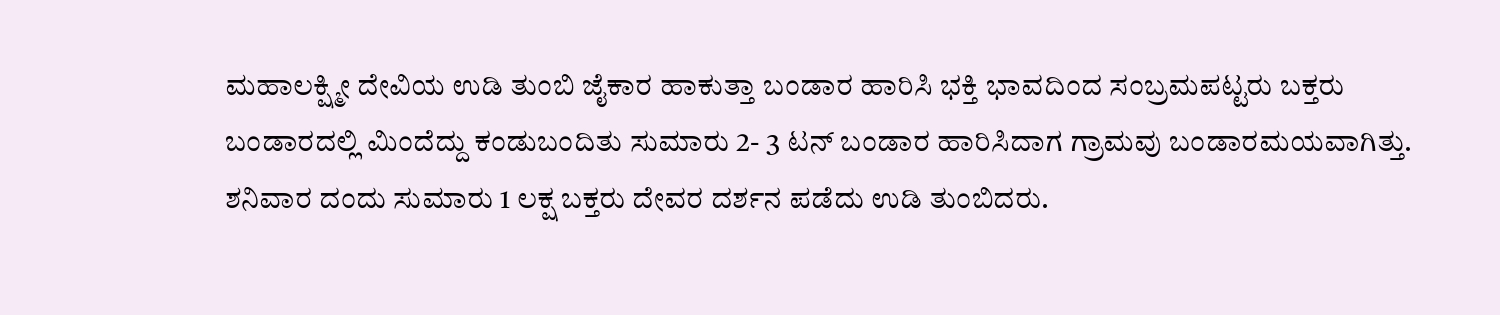ಮಹಾಲಕ್ಷ್ಮೀ ದೇವಿಯ ಉಡಿ ತುಂಬಿ ಜೈಕಾರ ಹಾಕುತ್ತಾ ಬಂಡಾರ ಹಾರಿಸಿ ಭಕ್ತಿ ಭಾವದಿಂದ ಸಂಬ್ರಮಪಟ್ಟರು ಬಕ್ತರು ಬಂಡಾರದಲ್ಲಿ ಮಿಂದೆದ್ದು ಕಂಡುಬಂದಿತು ಸುಮಾರು 2- 3 ಟನ್ ಬಂಡಾರ ಹಾರಿಸಿದಾಗ ಗ್ರಾಮವು ಬಂಡಾರಮಯವಾಗಿತ್ತು. ಶನಿವಾರ ದಂದು ಸುಮಾರು 1 ಲಕ್ಷ ಬಕ್ತರು ದೇವರ ದರ್ಶನ ಪಡೆದು ಉಡಿ ತುಂಬಿದರು.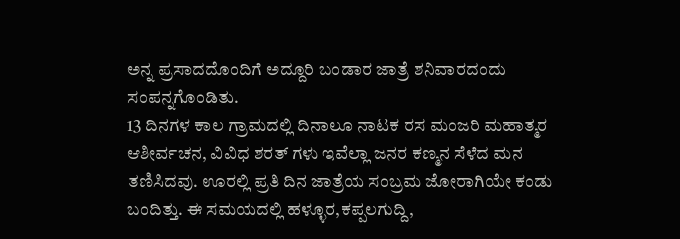ಅನ್ನ ಪ್ರಸಾದದೊಂದಿಗೆ ಅದ್ದೂರಿ ಬಂಡಾರ ಜಾತ್ರೆ ಶನಿವಾರದಂದು ಸಂಪನ್ನಗೊಂಡಿತು.
13 ದಿನಗಳ ಕಾಲ ಗ್ರಾಮದಲ್ಲಿ ದಿನಾಲೂ ನಾಟಕ ರಸ ಮಂಜರಿ ಮಹಾತ್ಮರ ಆಶೀರ್ವಚನ, ವಿವಿಧ ಶರತ್ ಗಳು ಇವೆಲ್ಲಾ ಜನರ ಕಣ್ಮನ ಸೆಳೆದ ಮನ ತಣಿಸಿದವು. ಊರಲ್ಲಿ ಪ್ರತಿ ದಿನ ಜಾತ್ರೆಯ ಸಂಬ್ರಮ ಜೋರಾಗಿಯೇ ಕಂಡು ಬಂದಿತ್ತು. ಈ ಸಮಯದಲ್ಲಿ ಹಳ್ಳೂರ,ಕಪ್ಪಲಗುದ್ದಿ,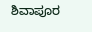ಶಿವಾಪೂರ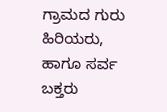ಗ್ರಾಮದ ಗುರು ಹಿರಿಯರು, ಹಾಗೂ ಸರ್ವ ಬಕ್ತರು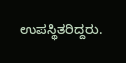ಉಪಸ್ಥಿತರಿದ್ದರು.